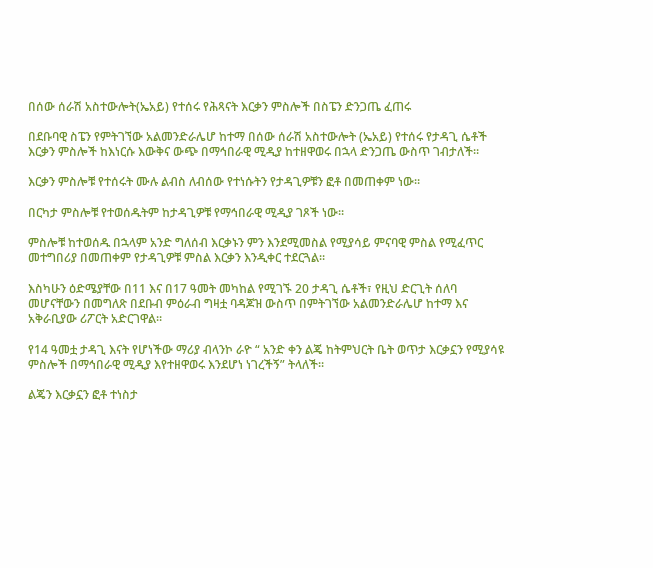በሰው ሰራሽ አስተውሎት(ኤአይ) የተሰሩ የሕጻናት እርቃን ምስሎች በስፔን ድንጋጤ ፈጠሩ

በደቡባዊ ስፔን የምትገኘው አልመንድራሌሆ ከተማ በሰው ሰራሽ አስተውሎት (ኤአይ) የተሰሩ የታዳጊ ሴቶች እርቃን ምስሎች ከእነርሱ እውቅና ውጭ በማኅበራዊ ሚዲያ ከተዘዋወሩ በኋላ ድንጋጤ ውስጥ ገብታለች።

እርቃን ምስሎቹ የተሰሩት ሙሉ ልብስ ለብሰው የተነሱትን የታዳጊዎቹን ፎቶ በመጠቀም ነው።

በርካታ ምስሎቹ የተወሰዱትም ከታዳጊዎቹ የማኅበራዊ ሚዲያ ገጾች ነው።

ምስሎቹ ከተወሰዱ በኋላም አንድ ግለሰብ እርቃኑን ምን እንደሚመስል የሚያሳይ ምናባዊ ምስል የሚፈጥር መተግበሪያ በመጠቀም የታዳጊዎቹ ምስል እርቃን እንዲቀር ተደርጓል።

እስካሁን ዕድሜያቸው በ11 እና በ17 ዓመት መካከል የሚገኙ 20 ታዳጊ ሴቶች፣ የዚህ ድርጊት ሰለባ መሆናቸውን በመግለጽ በደቡብ ምዕራብ ግዛቷ ባዳጆዝ ውስጥ በምትገኘው አልመንድራሌሆ ከተማ እና አቅራቢያው ሪፖርት አድርገዋል።

የ14 ዓመቷ ታዳጊ እናት የሆነችው ማሪያ ብላንኮ ራዮ “ አንድ ቀን ልጄ ከትምህርት ቤት ወጥታ እርቃኗን የሚያሳዩ ምስሎች በማኅበራዊ ሚዲያ እየተዘዋወሩ እንደሆነ ነገረችኝ” ትላለች።

ልጄን እርቃኗን ፎቶ ተነስታ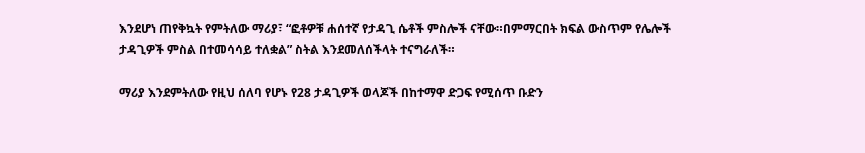እንደሆነ ጠየቅኳት የምትለው ማሪያ፣ “ፎቶዎቹ ሐሰተኛ የታዳጊ ሴቶች ምስሎች ናቸው።በምማርበት ክፍል ውስጥም የሌሎች ታዳጊዎች ምስል በተመሳሳይ ተለቋል” ስትል እንደመለሰችላት ተናግራለች።

ማሪያ እንደምትለው የዚህ ሰለባ የሆኑ የ28 ታዳጊዎች ወላጆች በከተማዋ ድጋፍ የሚሰጥ ቡድን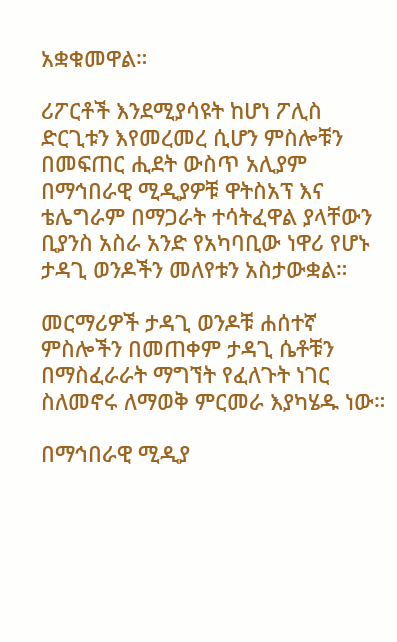አቋቁመዋል።

ሪፖርቶች እንደሚያሳዩት ከሆነ ፖሊስ ድርጊቱን እየመረመረ ሲሆን ምስሎቹን በመፍጠር ሒደት ውስጥ አሊያም በማኅበራዊ ሚዲያዎቹ ዋትስአፕ እና ቴሌግራም በማጋራት ተሳትፈዋል ያላቸውን ቢያንስ አስራ አንድ የአካባቢው ነዋሪ የሆኑ ታዳጊ ወንዶችን መለየቱን አስታውቋል።

መርማሪዎች ታዳጊ ወንዶቹ ሐሰተኛ ምስሎችን በመጠቀም ታዳጊ ሴቶቹን በማስፈራራት ማግኘት የፈለጉት ነገር ስለመኖሩ ለማወቅ ምርመራ እያካሄዱ ነው።

በማኅበራዊ ሚዲያ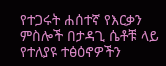የተጋሩት ሐሰተኛ የእርቃን ምስሎች በታዳጊ ሴቶቹ ላይ የተለያዩ ተፅዕኖዎችን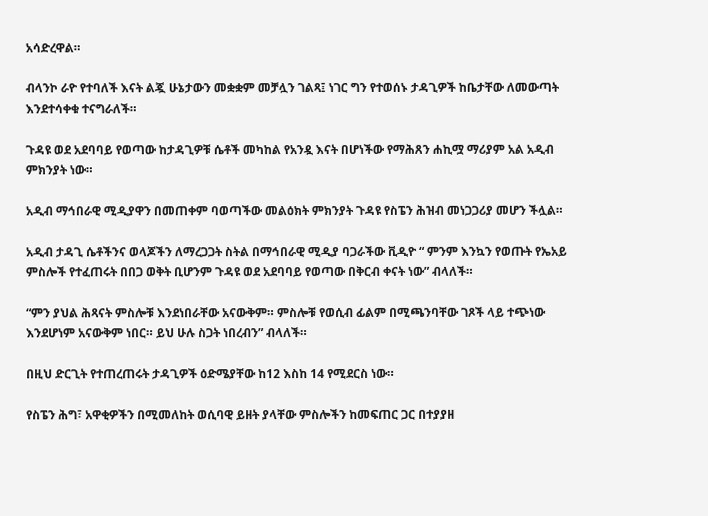አሳድረዋል።

ብላንኮ ራዮ የተባለች እናት ልጇ ሁኔታውን መቋቋም መቻሏን ገልጻ፤ ነገር ግን የተወሰኑ ታዳጊዎች ከቤታቸው ለመውጣት እንደተሳቀቁ ተናግራለች።

ጉዳዩ ወደ አደባባይ የወጣው ከታዳጊዎቹ ሴቶች መካከል የአንዷ እናት በሆነችው የማሕጸን ሐኪሟ ማሪያም አል አዲብ ምክንያት ነው።

አዲብ ማኅበራዊ ሚዲያዋን በመጠቀም ባወጣችው መልዕክት ምክንያት ጉዳዩ የስፔን ሕዝብ መነጋጋሪያ መሆን ችሏል።

አዲብ ታዳጊ ሴቶችንና ወላጆችን ለማረጋጋት ስትል በማኅበራዊ ሚዲያ ባጋራችው ቪዲዮ “ ምንም እንኳን የወጡት የኤአይ ምስሎች የተፈጠሩት በበጋ ወቅት ቢሆንም ጉዳዩ ወደ አደባባይ የወጣው በቅርብ ቀናት ነው” ብላለች።

“ምን ያህል ሕጻናት ምስሎቹ እንደነበራቸው አናውቅም። ምስሎቹ የወሲብ ፊልም በሚጫንባቸው ገጾች ላይ ተጭነው እንደሆነም አናውቅም ነበር። ይህ ሁሉ ስጋት ነበረብን” ብላለች።

በዚህ ድርጊት የተጠረጠሩት ታዳጊዎች ዕድሜያቸው ከ12 እስከ 14 የሚደርስ ነው።

የስፔን ሕግ፣ አዋቂዎችን በሚመለከት ወሲባዊ ይዘት ያላቸው ምስሎችን ከመፍጠር ጋር በተያያዘ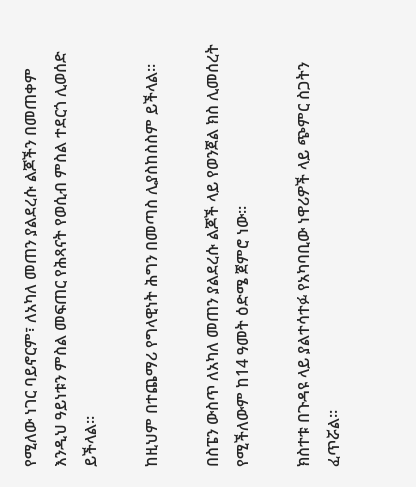የሚለው ነገር ባይኖርም፣ ለአካለ መጠን ያልደረሱ ልጆችን በመጠቀም እንዲህ ዓይነቱን ምስል መፍጠር የሕጻናት የወሲብ ምስል ተደርጎ ሊወሰድ ይችላል።

ከዚህም በተጨማሪ የግላዊነት ሕግን በመጣስ ሊያስከስስም ይችላል።

በስፔን ውስጥ ለአካለ መጠን ያልደረሱ ልጆች ላይ የወንጀል ክስ ሊመሰረት የሚችለውም ከ14 ዓመት ዕድሜ ጀምሮ ነው።

ክስተቱ በጉዳዩ ላይ ያልተሳተፉ የአካባቢው ነዋሪዎች ላይ ጭምር ስጋትን ፈጥሯል።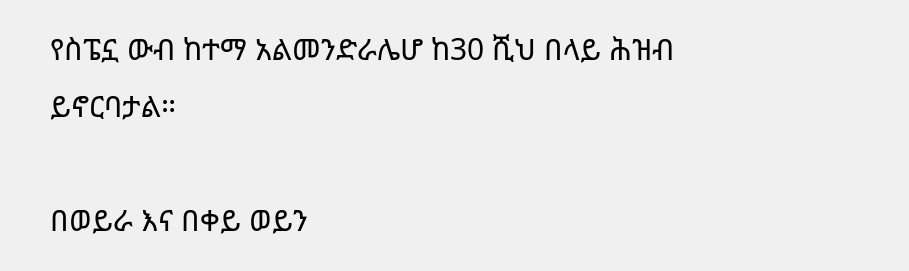የስፔኗ ውብ ከተማ አልመንድራሌሆ ከ30 ሺህ በላይ ሕዝብ ይኖርባታል።

በወይራ እና በቀይ ወይን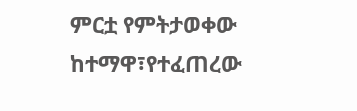ምርቷ የምትታወቀው ከተማዋ፣የተፈጠረው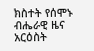ክስተት የሰሞኑ ብሔራዊ ዜና አርዕስት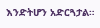እንድትሆን አድርጓታል።